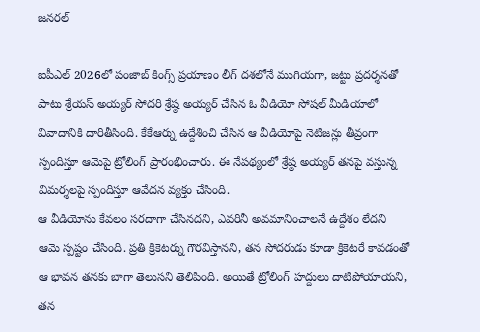జనరల్

ఐపీఎల్ 2026లో పంజాబ్ కింగ్స్ ప్రయాణం లీగ్ దశలోనే ముగియగా, జట్టు ప్రదర్శనతో పాటు శ్రేయస్ అయ్యర్ సోదరి శ్రేష్ఠ అయ్యర్ చేసిన ఓ వీడియో సోషల్ మీడియాలో వివాదానికి దారితీసింది. కేకేఆర్ను ఉద్దేశించి చేసిన ఆ వీడియోపై నెటిజన్లు తీవ్రంగా స్పందిస్తూ ఆమెపై ట్రోలింగ్ ప్రారంభించారు. ఈ నేపథ్యంలో శ్రేష్ఠ అయ్యర్ తనపై వస్తున్న విమర్శలపై స్పందిస్తూ ఆవేదన వ్యక్తం చేసింది.
ఆ వీడియోను కేవలం సరదాగా చేసినదని, ఎవరినీ అవమానించాలనే ఉద్దేశం లేదని ఆమె స్పష్టం చేసింది. ప్రతి క్రికెటర్ను గౌరవిస్తానని, తన సోదరుడు కూడా క్రికెటరే కావడంతో ఆ భావన తనకు బాగా తెలుసని తెలిపింది. అయితే ట్రోలింగ్ హద్దులు దాటిపోయాయని, తన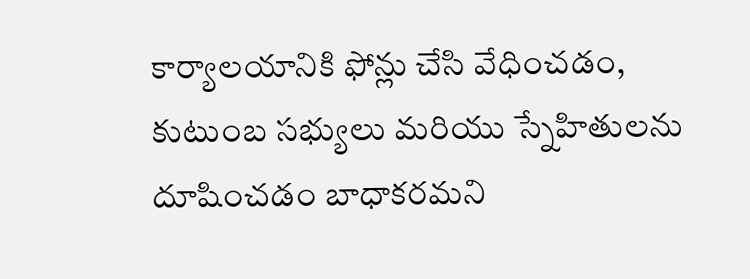కార్యాలయానికి ఫోన్లు చేసి వేధించడం, కుటుంబ సభ్యులు మరియు స్నేహితులను దూషించడం బాధాకరమని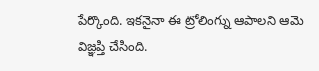పేర్కొంది. ఇకనైనా ఈ ట్రోలింగ్ను ఆపాలని ఆమె విజ్ఞప్తి చేసింది.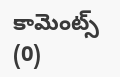కామెంట్స్ (0)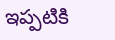ఇప్పటికి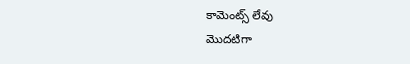కామెంట్స్ లేవు
మొదటిగా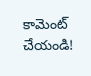కామెంట్ చేయండి!